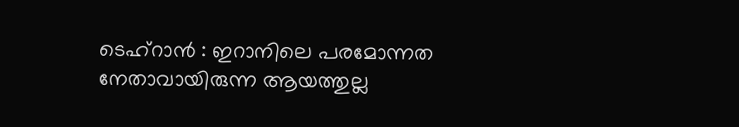ടെഹ്റാൻ : ഇറാനിലെ പരമോന്നത നേതാവായിരുന്ന ആയത്തുല്ല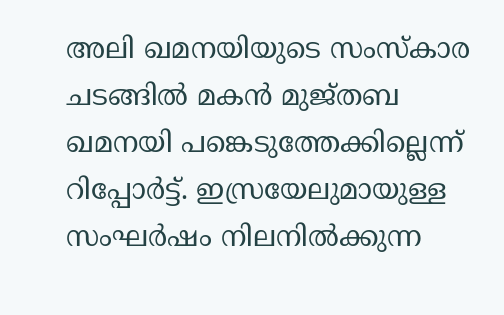അലി ഖമനയിയുടെ സംസ്കാര ചടങ്ങിൽ മകൻ മുജ്തബ ഖമനയി പങ്കെടുത്തേക്കില്ലെന്ന് റിപ്പോർട്ട്. ഇസ്രയേലുമായുള്ള സംഘർഷം നിലനിൽക്കുന്ന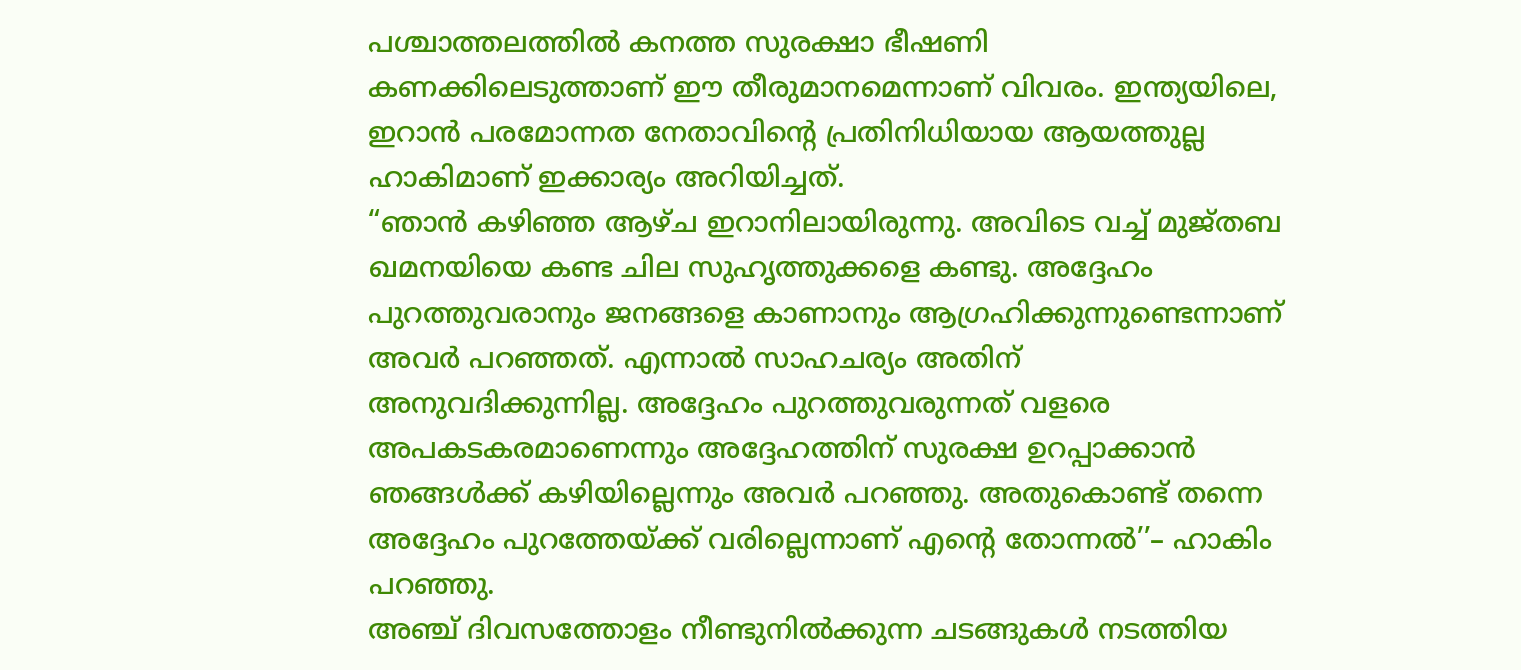പശ്ചാത്തലത്തിൽ കനത്ത സുരക്ഷാ ഭീഷണി കണക്കിലെടുത്താണ് ഈ തീരുമാനമെന്നാണ് വിവരം. ഇന്ത്യയിലെ, ഇറാൻ പരമോന്നത നേതാവിന്റെ പ്രതിനിധിയായ ആയത്തുല്ല ഹാകിമാണ് ഇക്കാര്യം അറിയിച്ചത്.
“ഞാൻ കഴിഞ്ഞ ആഴ്ച ഇറാനിലായിരുന്നു. അവിടെ വച്ച് മുജ്തബ ഖമനയിയെ കണ്ട ചില സുഹൃത്തുക്കളെ കണ്ടു. അദ്ദേഹം പുറത്തുവരാനും ജനങ്ങളെ കാണാനും ആഗ്രഹിക്കുന്നുണ്ടെന്നാണ് അവർ പറഞ്ഞത്. എന്നാൽ സാഹചര്യം അതിന് അനുവദിക്കുന്നില്ല. അദ്ദേഹം പുറത്തുവരുന്നത് വളരെ അപകടകരമാണെന്നും അദ്ദേഹത്തിന് സുരക്ഷ ഉറപ്പാക്കാൻ ഞങ്ങൾക്ക് കഴിയില്ലെന്നും അവർ പറഞ്ഞു. അതുകൊണ്ട് തന്നെ അദ്ദേഹം പുറത്തേയ്ക്ക് വരില്ലെന്നാണ് എന്റെ തോന്നൽ’’– ഹാകിം പറഞ്ഞു.
അഞ്ച് ദിവസത്തോളം നീണ്ടുനിൽക്കുന്ന ചടങ്ങുകൾ നടത്തിയ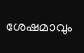ശേഷമാവും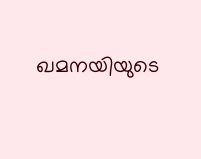ഖമനയിയുടെ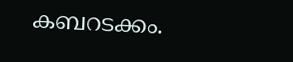കബറടക്കം.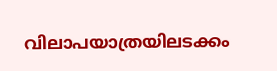വിലാപയാത്രയിലടക്കം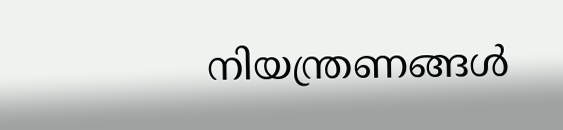നിയന്ത്രണങ്ങൾ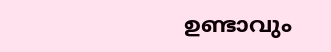ഉണ്ടാവും